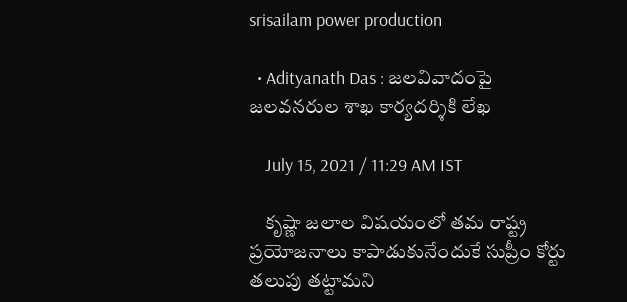srisailam power production

  • Adityanath Das : జలవివాదంపై జలవనరుల శాఖ కార్యదర్శికి లేఖ

    July 15, 2021 / 11:29 AM IST

    కృష్ణా జలాల విషయంలో తమ రాష్ట్ర ప్రయోజనాలు కాపాడుకునేందుకే సుప్రీం కోర్టు తలుపు తట్టామని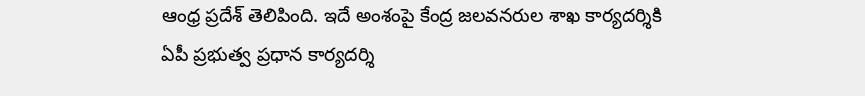ఆంధ్ర ప్రదేశ్ తెలిపింది. ఇదే అంశంపై కేంద్ర జలవనరుల శాఖ కార్యదర్శికి ఏపీ ప్రభుత్వ ప్రధాన కార్యదర్శి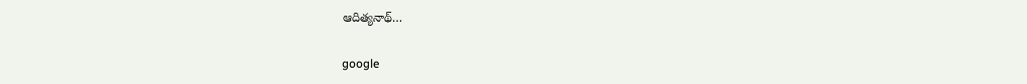ఆదిత్యనాథ్…

google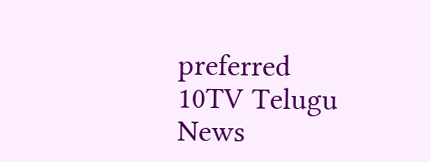preferred
10TV Telugu News